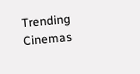Trending Cinemas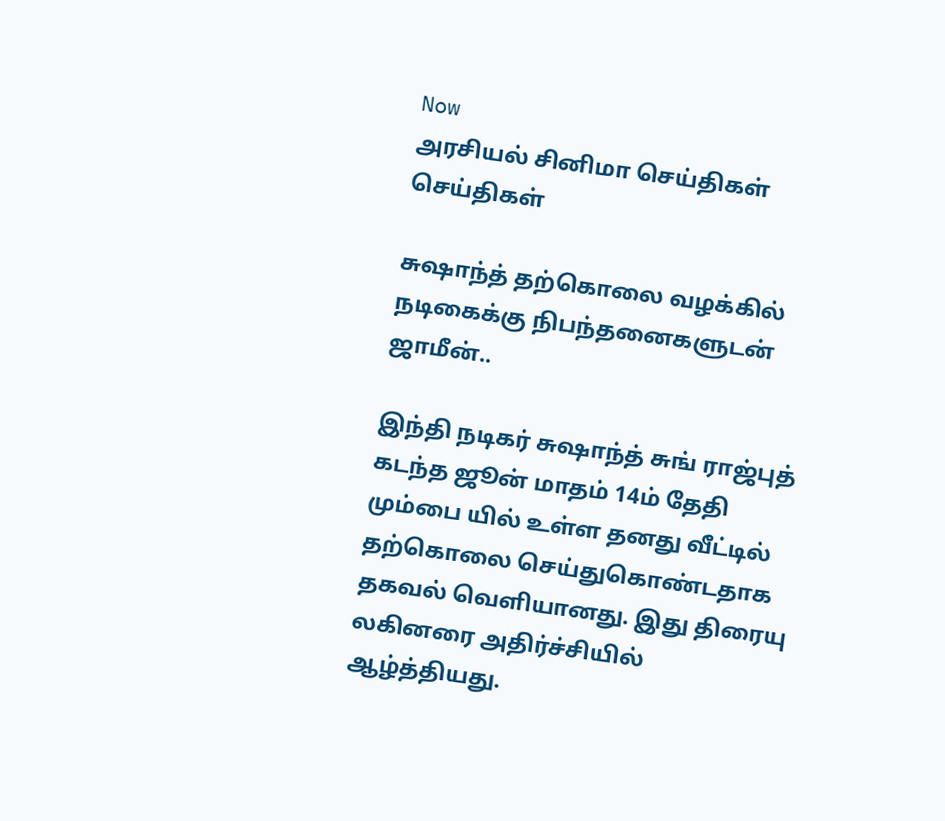Now
அரசியல் சினிமா செய்திகள் செய்திகள்

சுஷாந்த் தற்கொலை வழக்கில் நடிகைக்கு நிபந்தனைகளுடன் ஜாமீன்..

இந்தி நடிகர் சுஷாந்த் சுங் ராஜ்புத் கடந்த ஜூன் மாதம் 14ம் தேதி மும்பை யில் உள்ள தனது வீட்டில் தற்கொலை செய்துகொண்டதாக தகவல் வெளியானது. இது திரையு லகினரை அதிர்ச்சியில் ஆழ்த்தியது.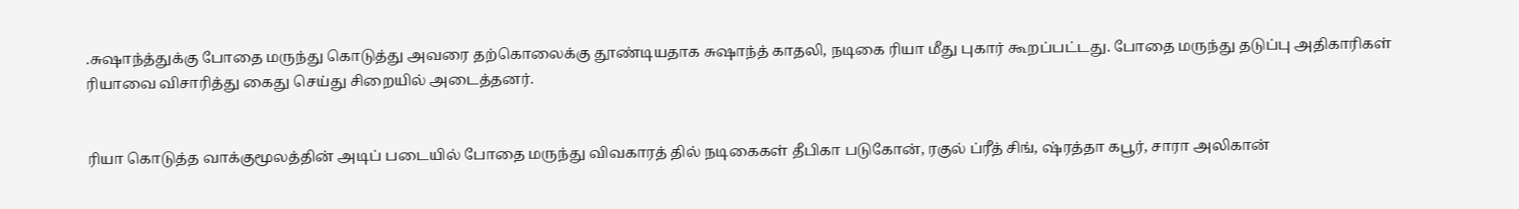.சுஷாந்த்துக்கு போதை மருந்து கொடுத்து அவரை தற்கொலைக்கு தூண்டியதாக சுஷாந்த் காதலி, நடிகை ரியா மீது புகார் கூறப்பட்டது. போதை மருந்து தடுப்பு அதிகாரிகள் ரியாவை விசாரித்து கைது செய்து சிறையில் அடைத்தனர்.


ரியா கொடுத்த வாக்குமூலத்தின் அடிப் படையில் போதை மருந்து விவகாரத் தில் நடிகைகள் தீபிகா படுகோன், ரகுல் ப்ரீத் சிங், ஷ்ரத்தா கபூர், சாரா அலிகான்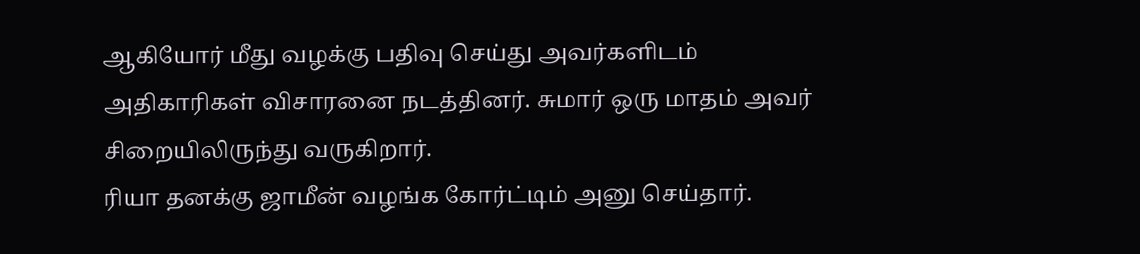ஆகியோர் மீது வழக்கு பதிவு செய்து அவர்களிடம் அதிகாரிகள் விசாரனை நடத்தினர். சுமார் ஒரு மாதம் அவர் சிறையிலிருந்து வருகிறார்.
ரியா தனக்கு ஜாமீன் வழங்க கோர்ட்டிம் அனு செய்தார்.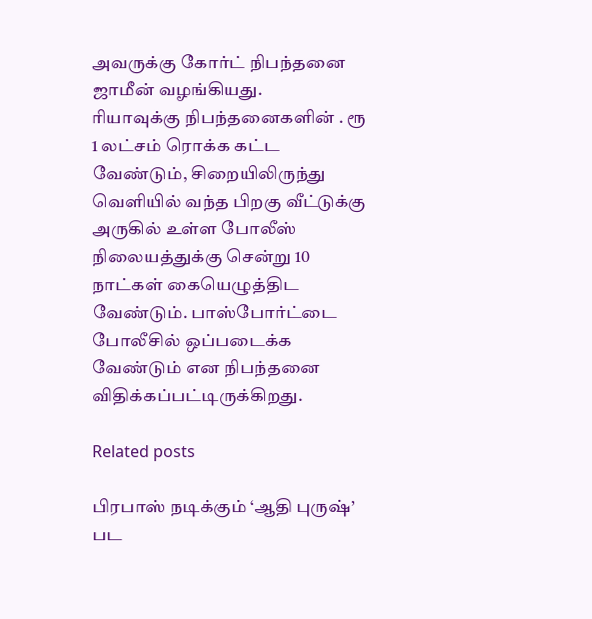அவருக்கு கோர்ட் நிபந்தனை ஜாமீன் வழங்கியது.
ரியாவுக்கு நிபந்தனைகளின் . ரூ 1 லட்சம் ரொக்க கட்ட வேண்டும், சிறையிலிருந்து வெளியில் வந்த பிறகு வீட்டுக்கு அருகில் உள்ள போலீஸ் நிலையத்துக்கு சென்று 10 நாட்கள் கையெழுத்திட வேண்டும். பாஸ்போர்ட்டை போலீசில் ஒப்படைக்க வேண்டும் என நிபந்தனை விதிக்கப்பட்டிருக்கிறது.

Related posts

பிரபாஸ் நடிக்கும் ‘ஆதி புருஷ்’ பட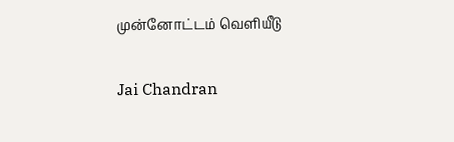முன்னோட்டம் வெளியீடு

Jai Chandran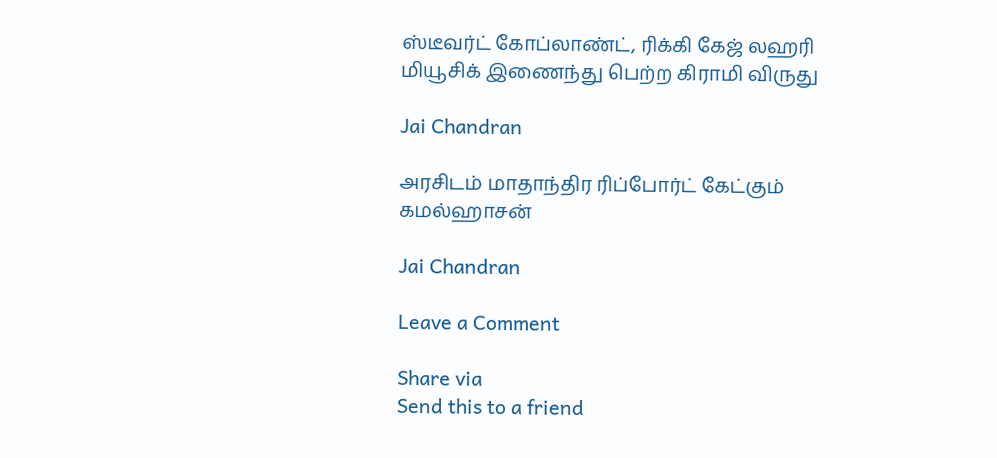ஸ்டீவர்ட் கோப்லாண்ட், ரிக்கி கேஜ் லஹரி மியூசிக் இணைந்து பெற்ற கிராமி விருது

Jai Chandran

அரசிடம் மாதாந்திர ரிப்போர்ட் கேட்கும் கமல்ஹாசன்

Jai Chandran

Leave a Comment

Share via
Send this to a friend